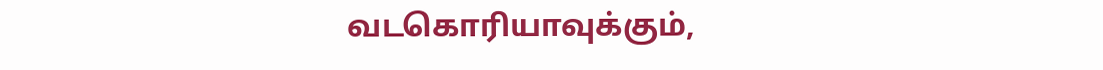வடகொரியாவுக்கும்,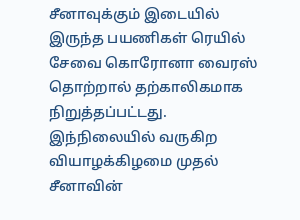சீனாவுக்கும் இடையில் இருந்த பயணிகள் ரெயில் சேவை கொரோனா வைரஸ் தொற்றால் தற்காலிகமாக நிறுத்தப்பட்டது.
இந்நிலையில் வருகிற வியாழக்கிழமை முதல் சீனாவின்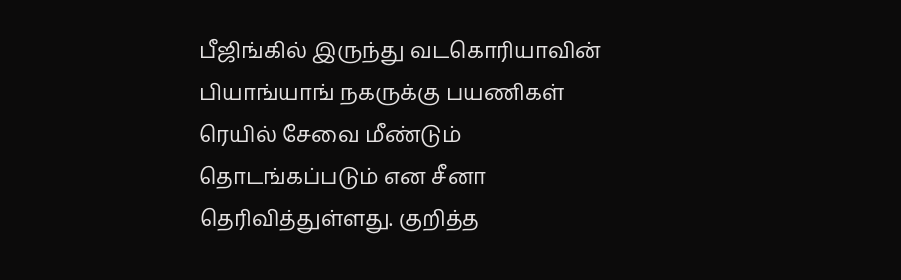பீஜிங்கில் இருந்து வடகொரியாவின் பியாங்யாங் நகருக்கு பயணிகள் ரெயில் சேவை மீண்டும் தொடங்கப்படும் என சீனா தெரிவித்துள்ளது. குறித்த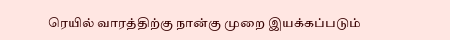ரெயில் வாரத்திற்கு நான்கு முறை இயக்கப்படும்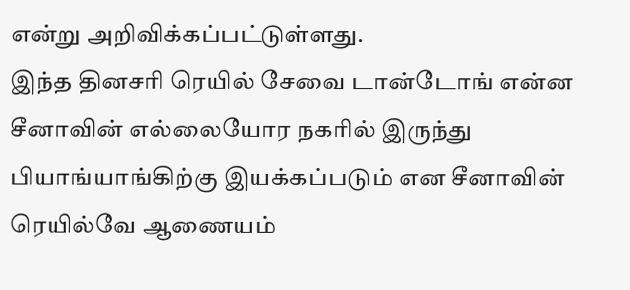என்று அறிவிக்கப்பட்டுள்ளது.
இந்த தினசரி ரெயில் சேவை டான்டோங் என்ன சீனாவின் எல்லையோர நகரில் இருந்து பியாங்யாங்கிற்கு இயக்கப்படும் என சீனாவின் ரெயில்வே ஆணையம்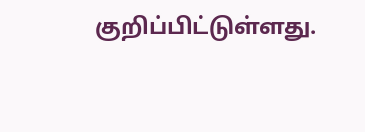குறிப்பிட்டுள்ளது.